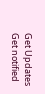Get Updates
Get notified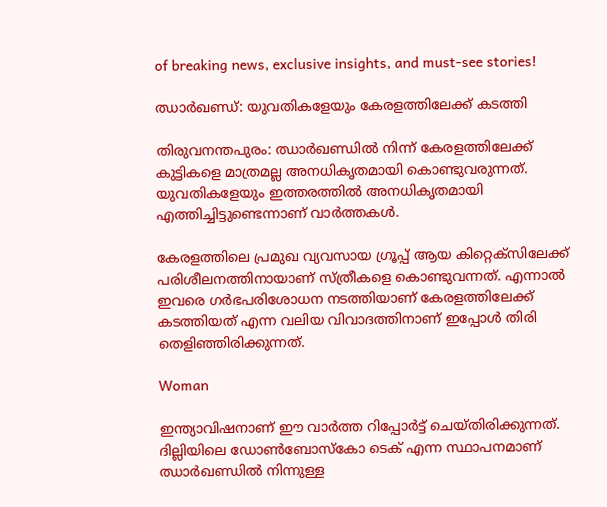of breaking news, exclusive insights, and must-see stories!

ഝാര്‍ഖണ്ഡ്: യുവതികളേയും കേരളത്തിലേക്ക് കടത്തി

തിരുവനന്തപുരം: ഝാര്‍ഖണ്ഡില്‍ നിന്ന് കേരളത്തിലേക്ക് കുട്ടികളെ മാത്രമല്ല അനധികൃതമായി കൊണ്ടുവരുന്നത്. യുവതികളേയും ഇത്തരത്തില്‍ അനധികൃതമായി എത്തിച്ചിട്ടുണ്ടെന്നാണ് വാര്‍ത്തകള്‍.

കേരളത്തിലെ പ്രമുഖ വ്യവസായ ഗ്രൂപ്പ് ആയ കിറ്റെക്‌സിലേക്ക് പരിശീലനത്തിനായാണ് സ്ത്രീകളെ കൊണ്ടുവന്നത്. എന്നാല്‍ ഇവരെ ഗര്‍ഭപരിശോധന നടത്തിയാണ് കേരളത്തിലേക്ക് കടത്തിയത് എന്ന വലിയ വിവാദത്തിനാണ് ഇപ്പോള്‍ തിരി തെളിഞ്ഞിരിക്കുന്നത്.

Woman

ഇന്ത്യാവിഷനാണ് ഈ വാര്‍ത്ത റിപ്പോര്‍ട്ട് ചെയ്തിരിക്കുന്നത്. ദില്ലിയിലെ ഡോണ്‍ബോസ്‌കോ ടെക് എന്ന സ്ഥാപനമാണ് ഝാര്‍ഖണ്ഡില്‍ നിന്നുള്ള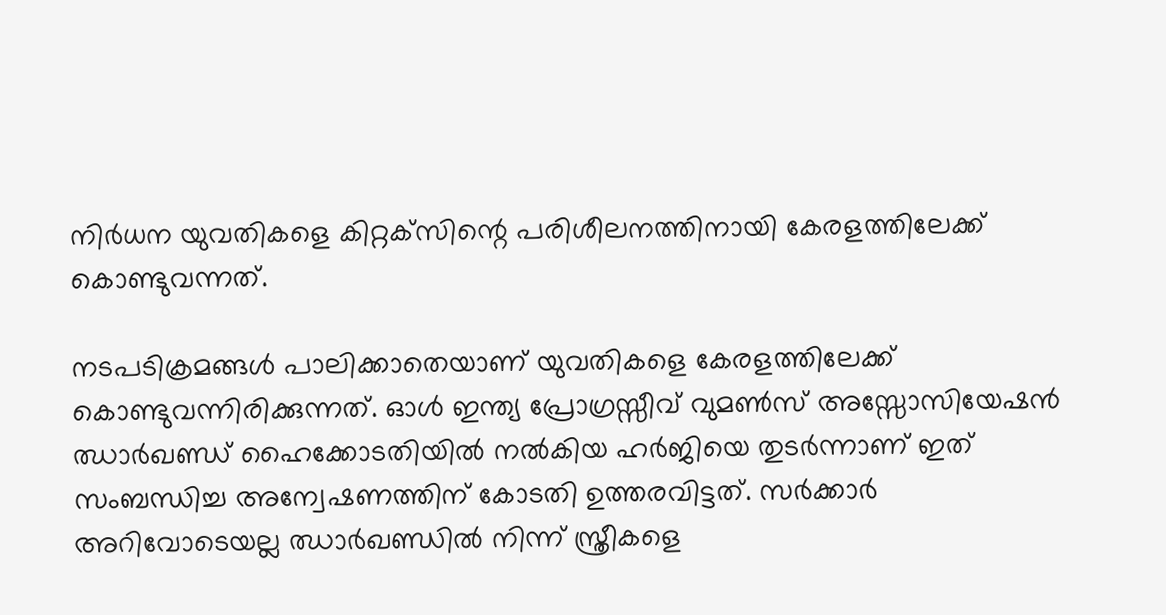നിര്‍ധന യുവതികളെ കിറ്റക്‌സിന്റെ പരിശീലനത്തിനായി കേരളത്തിലേക്ക് കൊണ്ടുവന്നത്.

നടപടിക്രമങ്ങള്‍ പാലിക്കാതെയാണ് യുവതികളെ കേരളത്തിലേക്ക് കൊണ്ടുവന്നിരിക്കുന്നത്. ഓള്‍ ഇന്ത്യ പ്രോഗ്രസ്സീവ് വുമണ്‍സ് അസ്സോസിയേഷന്‍ ഝാര്‍ഖണ്ഡ് ഹൈക്കോടതിയില്‍ നല്‍കിയ ഹര്‍ജിയെ തുടര്‍ന്നാണ് ഇത് സംബന്ധിച്ച അന്വേഷണത്തിന് കോടതി ഉത്തരവിട്ടത്. സര്‍ക്കാര്‍ അറിവോടെയല്ല ഝാര്‍ഖണ്ഡില്‍ നിന്ന് സ്ത്രീകളെ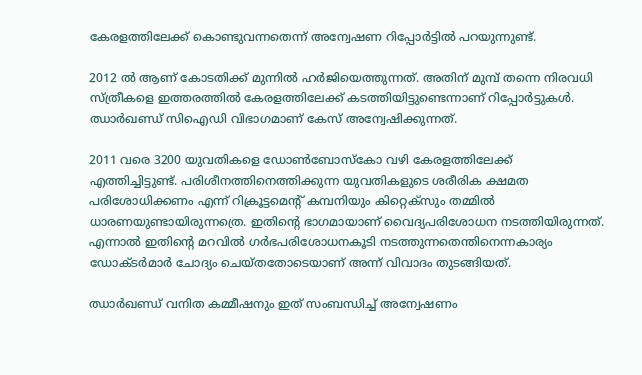കേരളത്തിലേക്ക് കൊണ്ടുവന്നതെന്ന് അന്വേഷണ റിപ്പോര്‍ട്ടില്‍ പറയുന്നുണ്ട്.

2012 ല്‍ ആണ് കോടതിക്ക് മുന്നില്‍ ഹര്‍ജിയെത്തുന്നത്. അതിന് മുമ്പ് തന്നെ നിരവധി സ്ത്രീകളെ ഇത്തരത്തില്‍ കേരളത്തിലേക്ക് കടത്തിയിട്ടുണ്ടെന്നാണ് റിപ്പോര്‍ട്ടുകള്‍. ഝാര്‍ഖണ്ഡ് സിഐഡി വിഭാഗമാണ് കേസ് അന്വേഷിക്കുന്നത്.

2011 വരെ 3200 യുവതികളെ ഡോണ്‍ബോസ്‌കോ വഴി കേരളത്തിലേക്ക് എത്തിച്ചിട്ടുണ്ട്. പരിശീനത്തിനെത്തിക്കുന്ന യുവതികളുടെ ശരീരിക ക്ഷമത പരിശോധിക്കണം എന്ന് റിക്രൂട്ടമെന്റ് കമ്പനിയും കിറ്റെക്‌സും തമ്മില്‍ ധാരണയുണ്ടായിരുന്നത്രെ. ഇതിന്റെ ഭാഗമായാണ് വൈദ്യപരിശോധന നടത്തിയിരുന്നത്. എന്നാല്‍ ഇതിന്റെ മറവില്‍ ഗര്‍ഭപരിശോധനകൂടി നടത്തുന്നതെന്തിനെന്നകാര്യം ഡോക്ടര്‍മാര്‍ ചോദ്യം ചെയ്തതോടെയാണ് അന്ന് വിവാദം തുടങ്ങിയത്.

ഝാര്‍ഖണ്ഡ് വനിത കമ്മീഷനും ഇത് സംബന്ധിച്ച് അന്വേഷണം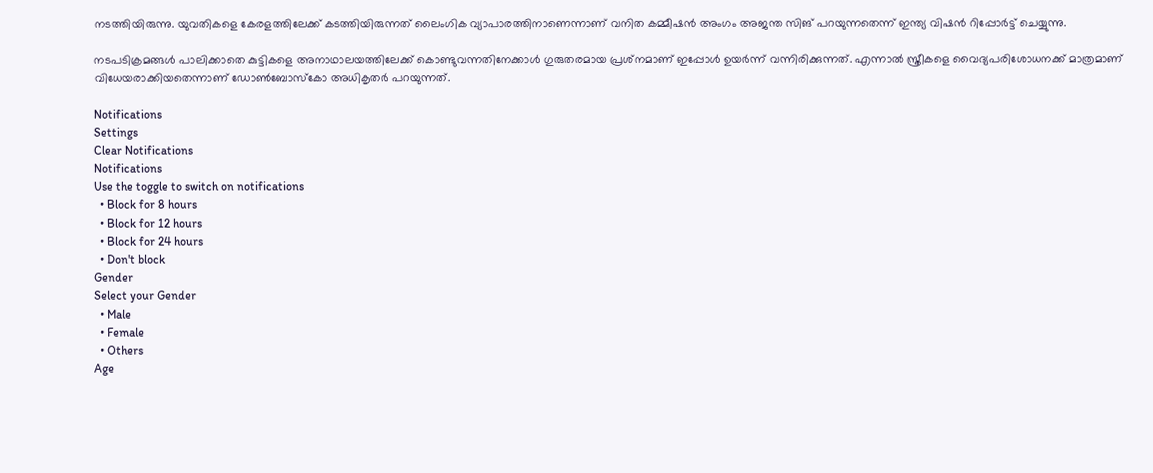നടത്തിയിരുന്നു. യുവതികളെ കേരളത്തിലേക്ക് കടത്തിയിരുന്നത് ലൈംഗിക വ്യാപാരത്തിനാണെന്നാണ് വനിത കമ്മീഷന്‍ അംഗം അജന്ത സിങ് പറയുന്നതെന്ന് ഇന്ത്യ വിഷന്‍ റിപ്പോര്‍ട്ട് ചെയ്യുന്നു.

നടപടിക്രമങ്ങള്‍ പാലിക്കാതെ കുട്ടികളെ അനാഥാലയത്തിലേക്ക് കൊണ്ടുവന്നതിനേക്കാള്‍ ഗുരുതരമായ പ്രശ്‌നമാണ് ഇപ്പോള്‍ ഉയര്‍ന്ന് വന്നിരിക്കുന്നത്. എന്നാല്‍ സ്ത്രീകളെ വൈദ്യപരിശോധനക്ക് മാത്രമാണ് വിധേയരാക്കിയതെന്നാണ് ഡോണ്‍ബോസ്കോ അധികൃതര്‍ പറയുന്നത്.

Notifications
Settings
Clear Notifications
Notifications
Use the toggle to switch on notifications
  • Block for 8 hours
  • Block for 12 hours
  • Block for 24 hours
  • Don't block
Gender
Select your Gender
  • Male
  • Female
  • Others
Age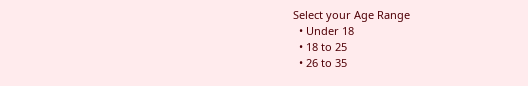Select your Age Range
  • Under 18
  • 18 to 25
  • 26 to 35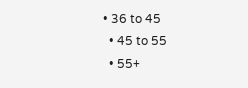• 36 to 45
  • 45 to 55
  • 55+